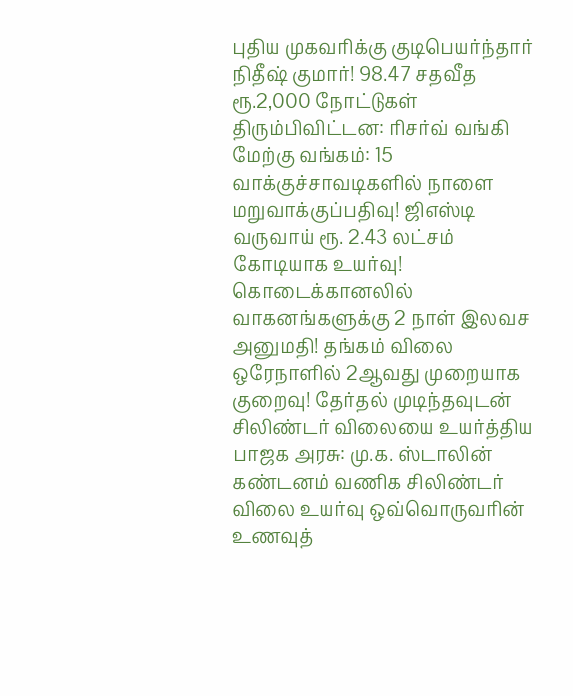புதிய முகவரிக்கு குடிபெயர்ந்தார் நிதீஷ் குமார்! 98.47 சதவீத ரூ.2,000 நோட்டுகள் திரும்பிவிட்டன: ரிசர்வ் வங்கி மேற்கு வங்கம்: 15 வாக்குச்சாவடிகளில் நாளை மறுவாக்குப்பதிவு! ஜிஎஸ்டி வருவாய் ரூ. 2.43 லட்சம் கோடியாக உயர்வு! கொடைக்கானலில் வாகனங்களுக்கு 2 நாள் இலவச அனுமதி! தங்கம் விலை ஒரேநாளில் 2ஆவது முறையாக குறைவு! தேர்தல் முடிந்தவுடன் சிலிண்டர் விலையை உயர்த்திய பாஜக அரசு: மு.க. ஸ்டாலின் கண்டனம் வணிக சிலிண்டர் விலை உயர்வு ஒவ்வொருவரின் உணவுத்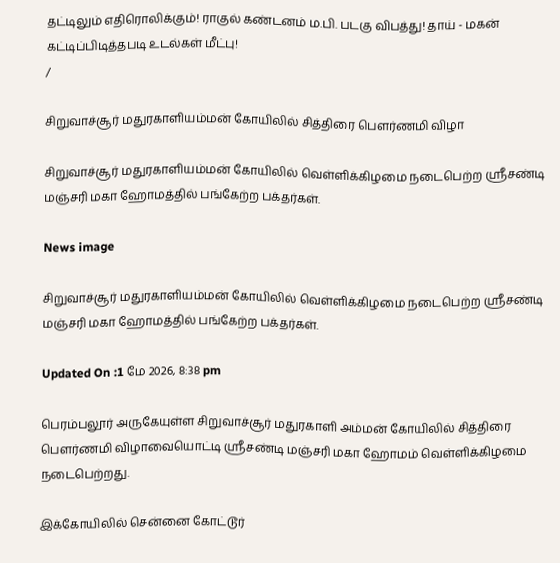தட்டிலும் எதிரொலிக்கும்! ராகுல் கண்டனம் ம.பி. படகு விபத்து! தாய் - மகன் கட்டிப்பிடித்தபடி உடல்கள் மீட்பு!
/

சிறுவாச்சூர் மதுரகாளியம்மன் கோயிலில் சித்திரை பௌர்ணமி விழா

சிறுவாச்சூர் மதுரகாளியம்மன் கோயிலில் வெள்ளிக்கிழமை நடைபெற்ற ஸ்ரீசண்டி மஞ்சரி மகா ஹோமத்தில் பங்கேற்ற பக்தர்கள்.

News image

சிறுவாச்சூர் மதுரகாளியம்மன் கோயிலில் வெள்ளிக்கிழமை நடைபெற்ற ஸ்ரீசண்டி மஞ்சரி மகா ஹோமத்தில் பங்கேற்ற பக்தர்கள்.

Updated On :1 மே 2026, 8:38 pm

பெரம்பலூர் அருகேயுள்ள சிறுவாச்சூர் மதுரகாளி அம்மன் கோயிலில் சித்திரை பௌர்ணமி விழாவையொட்டி ஸ்ரீசண்டி மஞ்சரி மகா ஹோமம் வெள்ளிக்கிழமை நடைபெற்றது.

இக்கோயிலில் சென்னை கோட்டூர்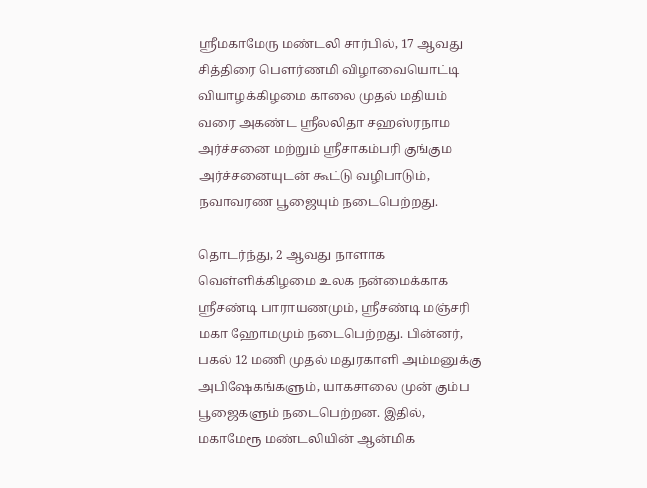ஸ்ரீமகாமேரு மண்டலி சார்பில், 17 ஆவது சித்திரை பௌர்ணமி விழாவையொட்டி வியாழக்கிழமை காலை முதல் மதியம் வரை அகண்ட ஸ்ரீலலிதா சஹஸ்ரநாம அர்ச்சனை மற்றும் ஸ்ரீசாகம்பரி குங்கும அர்ச்சனையுடன் கூட்டு வழிபாடும், நவாவரண பூஜையும் நடைபெற்றது.

தொடர்ந்து, 2 ஆவது நாளாக வெள்ளிக்கிழமை உலக நன்மைக்காக ஸ்ரீசண்டி பாராயணமும், ஸ்ரீசண்டி மஞ்சரி மகா ஹோமமும் நடைபெற்றது. பின்னர், பகல் 12 மணி முதல் மதுரகாளி அம்மனுக்கு அபிஷேகங்களும், யாகசாலை முன் கும்ப பூஜைகளும் நடைபெற்றன. இதில், மகாமேரூ மண்டலியின் ஆன்மிக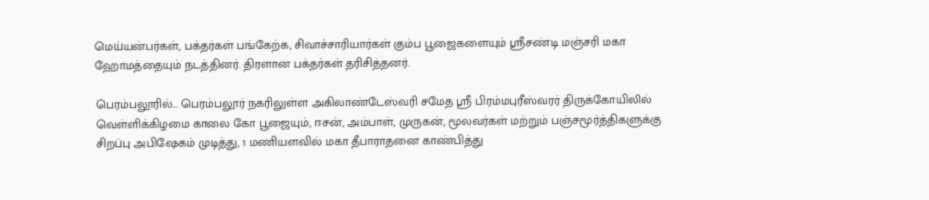மெய்யன்பர்கள், பக்தர்கள் பங்கேற்க, சிவாச்சாரியார்கள் கும்ப பூஜைகளையும் ஸ்ரீசண்டி மஞ்சரி மகா ஹோமத்தையும் நடத்தினர். திரளான பக்தர்கள் தரிசித்தனர்.

பெரம்பலூரில்... பெரம்பலூர் நகரிலுள்ள அகிலாண்டேஸ்வரி சமேத ஸ்ரீ பிரம்மபுரீஸ்வரர் திருக்கோயிலில் வெள்ளிக்கிழமை காலை கோ பூஜையும், ஈசன், அம்பாள், முருகன், மூலவர்கள் மற்றும் பஞ்சமூர்த்திகளுக்கு சிறப்பு அபிஷேகம் முடித்து, 1 மணியளவில் மகா தீபாராதனை காண்பித்து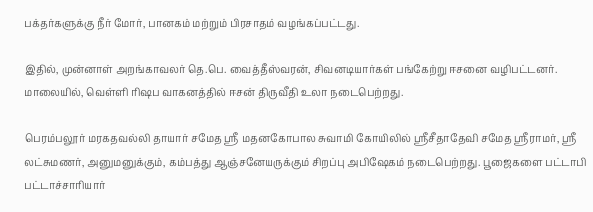பக்தர்களுக்கு நீர் மோர், பானகம் மற்றும் பிரசாதம் வழங்கப்பட்டது.

இதில், முன்னாள் அறங்காவலர் தெ.பெ. வைத்தீஸ்வரன், சிவனடியார்கள் பங்கேற்று ஈசனை வழிபட்டனர். மாலையில், வெள்ளி ரிஷப வாகனத்தில் ஈசன் திருவீதி உலா நடைபெற்றது.

பெரம்பலூர் மரகதவல்லி தாயார் சமேத ஸ்ரீ மதனகோபால சுவாமி கோயிலில் ஸ்ரீசீதாதேவி சமேத ஸ்ரீராமர், ஸ்ரீ லட்சுமணர், அனுமனுக்கும், கம்பத்து ஆஞ்சனேயருக்கும் சிறப்பு அபிஷேகம் நடைபெற்றது. பூஜைகளை பட்டாபி பட்டாச்சாரியார்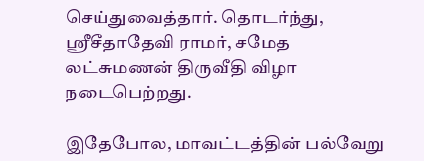செய்துவைத்தார். தொடர்ந்து, ஸ்ரீசீதாதேவி ராமர், சமேத லட்சுமணன் திருவீதி விழா நடைபெற்றது.

இதேபோல, மாவட்டத்தின் பல்வேறு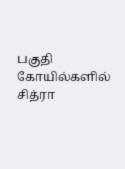பகுதி கோயில்களில் சித்ரா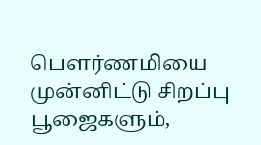பௌர்ணமியை முன்னிட்டு சிறப்பு பூஜைகளும்,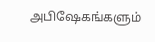அபிஷேகங்களும்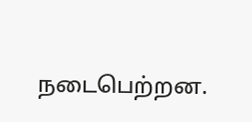நடைபெற்றன.